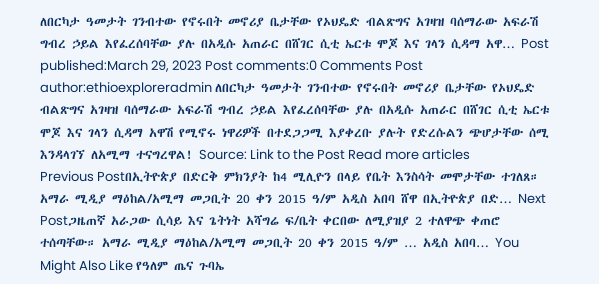ለበርካታ ዓመታት ገንብተው የኖሩበት መኖሪያ ቤታቸው የኦህዴድ ብልጽግና አገዛዝ ባሰማራው አፍራሽ ግብረ ኃይል እየፈረሰባቸው ያሉ በአዲሱ አጠራር በሸገር ሲቲ ኤርቱ ሞጆ እና ገላን ሲዳማ አዋ… Post published:March 29, 2023 Post comments:0 Comments Post author:ethioexploreradmin ለበርካታ ዓመታት ገንብተው የኖሩበት መኖሪያ ቤታቸው የኦህዴድ ብልጽግና አገዛዝ ባሰማራው አፍራሽ ግብረ ኃይል እየፈረሰባቸው ያሉ በአዲሱ አጠራር በሸገር ሲቲ ኤርቱ ሞጆ እና ገላን ሲዳማ አዋሽ የሚኖሩ ነዋሪዎች በተደጋጋሚ እያቀረቡ ያሉት የድረሱልን ጭሆታቸው ሰሚ እንዳላገኘ ለአሚማ ተናግረዋል! Source: Link to the Post Read more articles Previous Postበኢትዮጵያ በድርቅ ምክንያት ከ4 ሚሊዮን በላይ የቤት እንስሳት መሞታቸው ተገለጸ። አማራ ሚዲያ ማዕከል/አሚማ መጋቢት 20 ቀን 2015 ዓ/ም አዲስ አበባ ሸዋ በኢትዮጵያ በድ… Next Postጋዜጠኛ አራጋው ሲሳይ እና ጌትነት አሻግሬ ፍ/ቤት ቀርበው ለሚያዝያ 2 ተለዋጭ ቀጠሮ ተሰጣቸው። አማራ ሚዲያ ማዕከል/አሚማ መጋቢት 20 ቀን 2015 ዓ/ም … አዲስ አበባ… You Might Also Like የዓለም ጤና ጉባኤ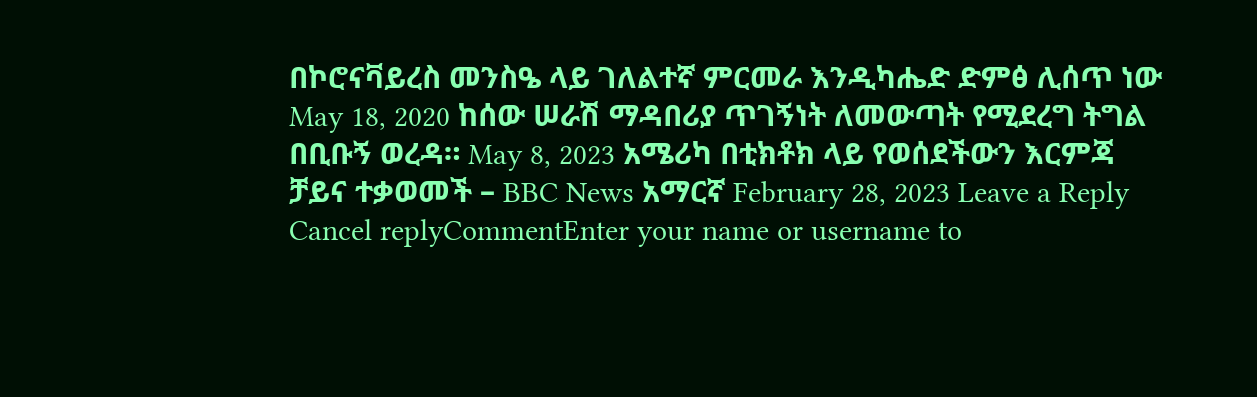በኮሮናቫይረስ መንስዔ ላይ ገለልተኛ ምርመራ እንዲካሔድ ድምፅ ሊሰጥ ነው May 18, 2020 ከሰው ሠራሽ ማዳበሪያ ጥገኝነት ለመውጣት የሚደረግ ትግል በቢቡኝ ወረዳ። May 8, 2023 አሜሪካ በቲክቶክ ላይ የወሰደችውን እርምጃ ቻይና ተቃወመች – BBC News አማርኛ February 28, 2023 Leave a Reply Cancel replyCommentEnter your name or username to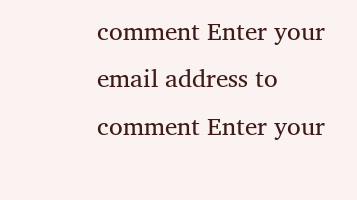comment Enter your email address to comment Enter your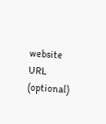website URL (optional)